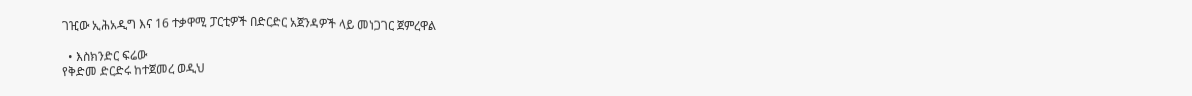ገዢው ኢሕአዲግ እና 16 ተቃዋሚ ፓርቲዎች በድርድር አጀንዳዎች ላይ መነጋገር ጀምረዋል

  • እስክንድር ፍሬው
የቅድመ ድርድሩ ከተጀመረ ወዲህ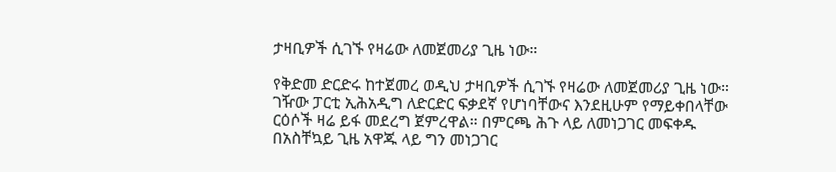ታዛቢዎች ሲገኙ የዛሬው ለመጀመሪያ ጊዜ ነው።

የቅድመ ድርድሩ ከተጀመረ ወዲህ ታዛቢዎች ሲገኙ የዛሬው ለመጀመሪያ ጊዜ ነው። ገዥው ፓርቲ ኢሕአዲግ ለድርድር ፍቃደኛ የሆነባቸውና እንደዚሁም የማይቀበላቸው ርዕሶች ዛሬ ይፋ መደረግ ጀምረዋል። በምርጫ ሕጉ ላይ ለመነጋገር መፍቀዱ በአስቸኳይ ጊዜ አዋጁ ላይ ግን መነጋገር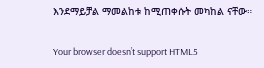እንደማይቻል ማመልከቱ ከሚጠቀሱት መካከል ናቸው።

Your browser doesn’t support HTML5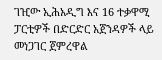ገዢው ኢሕአዲግ እና 16 ተቃዋሚ ፓርቲዎች በድርድር አጀንዳዎች ላይ መነጋገር ጀምረዋል